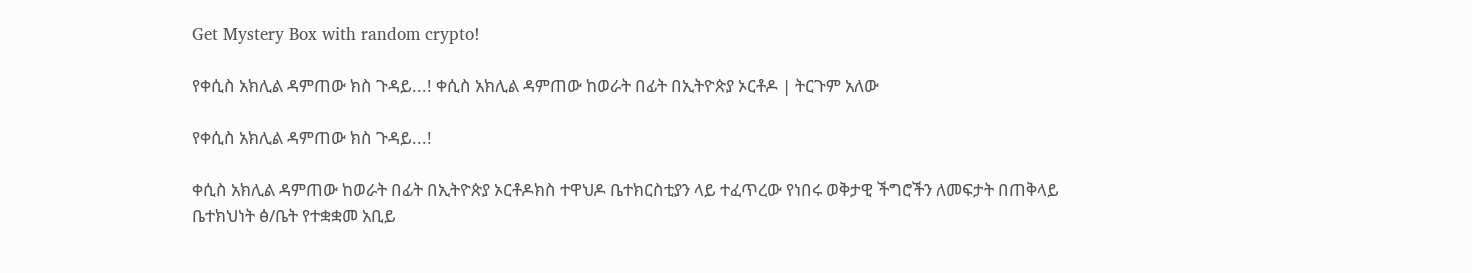Get Mystery Box with random crypto!

የቀሲስ አክሊል ዳምጠው ክስ ጉዳይ...! ቀሲስ አክሊል ዳምጠው ከወራት በፊት በኢትዮጵያ ኦርቶዶ | ትርጉም አለው

የቀሲስ አክሊል ዳምጠው ክስ ጉዳይ...!

ቀሲስ አክሊል ዳምጠው ከወራት በፊት በኢትዮጵያ ኦርቶዶክስ ተዋህዶ ቤተክርስቲያን ላይ ተፈጥረው የነበሩ ወቅታዊ ችግሮችን ለመፍታት በጠቅላይ ቤተክህነት ፅ/ቤት የተቋቋመ አቢይ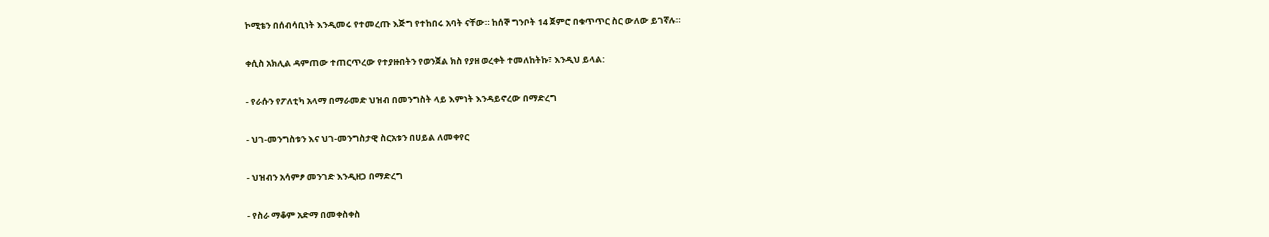ኮሚቴን በሰብሳቢነት እንዲመሩ የተመረጡ እጅግ የተከበሩ አባት ናቸው። ከሰኞ ግንቦት 14 ጀምሮ በቁጥጥር ስር ውለው ይገኛሉ።

ቀሲስ አክሊል ዳምጠው ተጠርጥረው የተያዙበትን የወንጀል ክስ የያዘ ወረቀት ተመለከትኩ፣ እንዲህ ይላል:

- የራሱን የፖለቲካ አላማ በማራመድ ህዝብ በመንግስት ላይ እምነት እንዳይኖረው በማድረግ

- ህገ-መንግስቱን እና ህገ-መንግስታዊ ስርአቱን በሀይል ለመቀየር

- ህዝብን አሳምፆ መንገድ እንዲዘጋ በማድረግ

- የስራ ማቆም አድማ በመቀስቀስ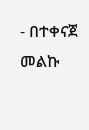- በተቀናጀ መልኩ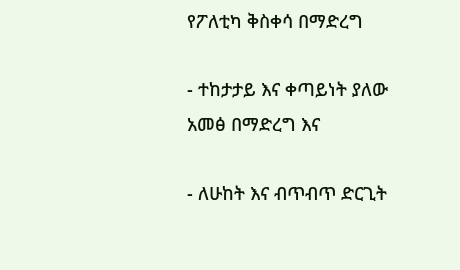የፖለቲካ ቅስቀሳ በማድረግ

- ተከታታይ እና ቀጣይነት ያለው አመፅ በማድረግ እና

- ለሁከት እና ብጥብጥ ድርጊት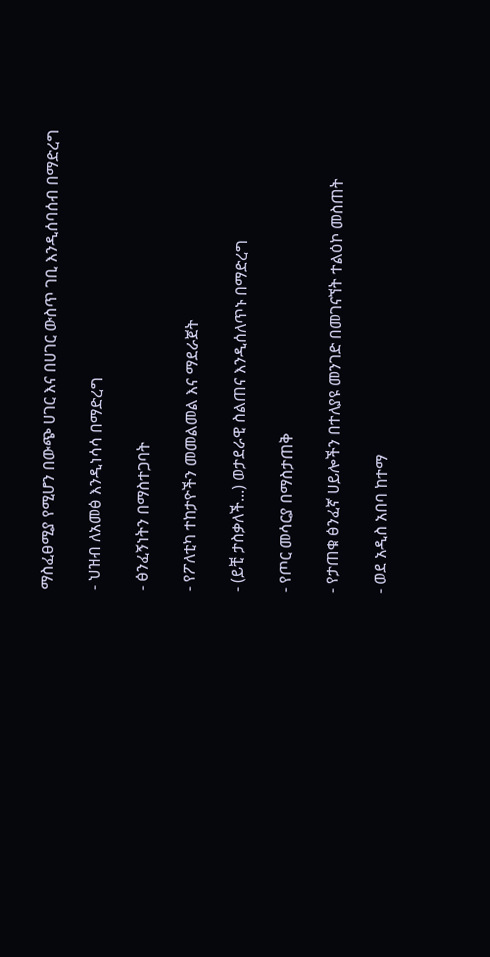ማስፈፀሚያ የሚሆን በውጭ ሀገር እና በሀገር ውስጥ ገቢ እንዲሰባሰብ በማድረግ

- ህዝብ ለአመፅ እንዲነሳሳ በማድረግ

- ፅንፈኝነትን በማስተጋባት

- የፖለቲካ ተከታዮችን መመልመል እና ማደራጀት

- (ይቺ ታስቃለች...) ወታደራዊ ስልጠና እንዲሰለጥኑ በማድረግ

- የጦር መሳርያ በማስታጠቅ

- የታጠቁ ፅንፈኛ ሀይሎችን በተለያዩ መንገድ በመገናኘት ተልዕኮ መስጠት

- ወደ አዲስ አበባ ከተማ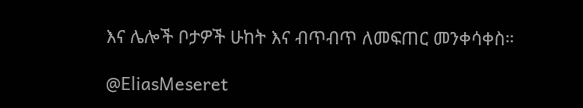እና ሌሎች ቦታዎች ሁከት እና ብጥብጥ ለመፍጠር መንቀሳቀስ።

@EliasMeseret